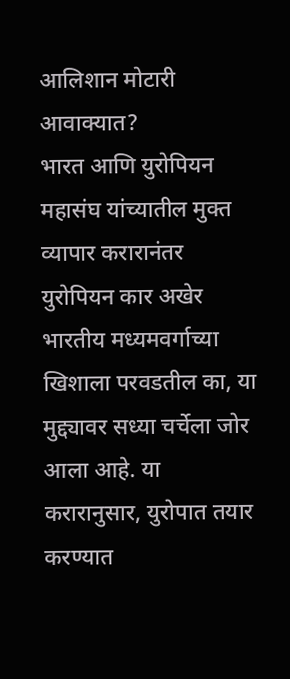आलिशान मोटारी आवाक्यात?
भारत आणि युरोपियन महासंघ यांच्यातील मुक्त व्यापार करारानंतर युरोपियन कार अखेर भारतीय मध्यमवर्गाच्या खिशाला परवडतील का, या मुद्द्यावर सध्या चर्चेला जोर आला आहे. या करारानुसार, युरोपात तयार करण्यात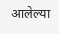आलेल्या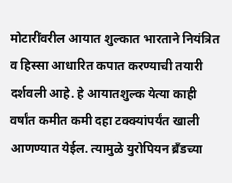मोटारींवरील आयात शुल्कात भारताने नियंत्रित व हिस्सा आधारित कपात करण्याची तयारी दर्शवली आहे. हे आयातशुल्क येत्या काही वर्षांत कमीत कमी दहा टक्क्यांपर्यंत खाली आणण्यात येईल. त्यामुळे युरोपियन ब्रँडच्या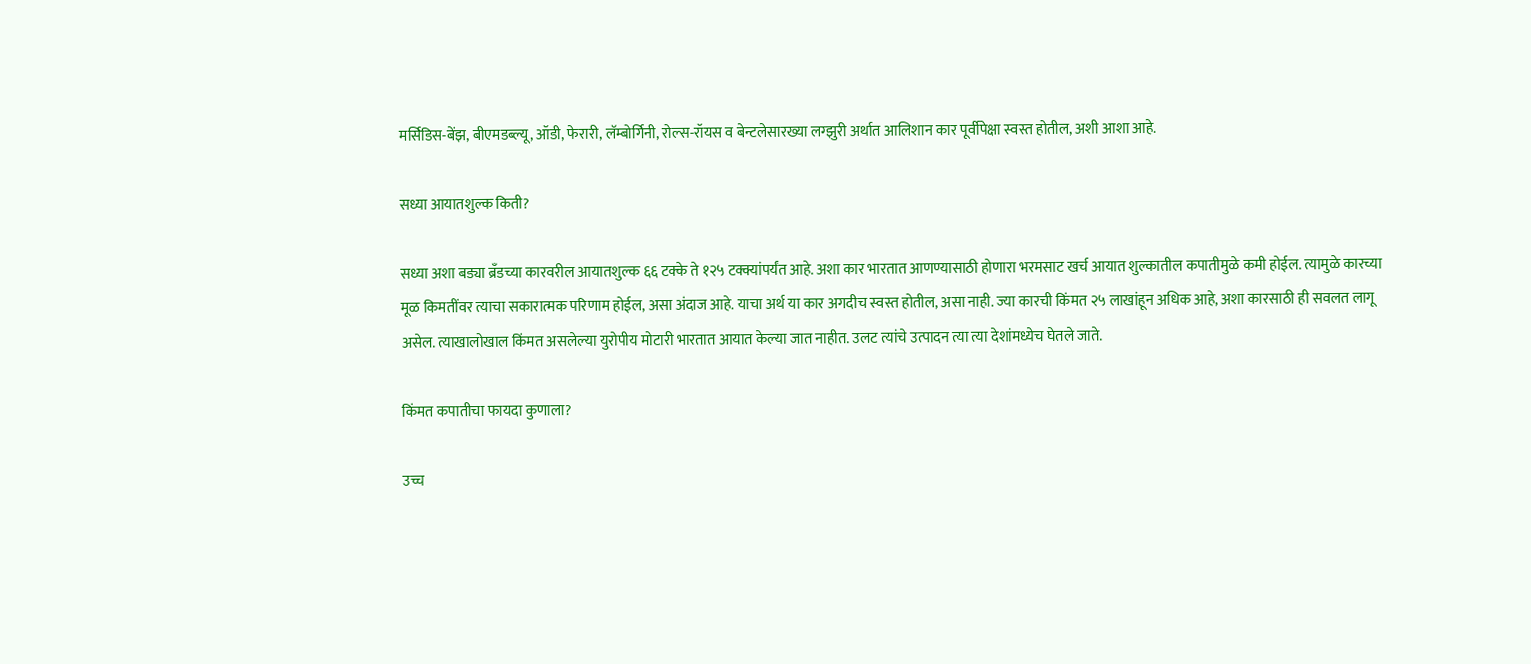मर्सिडिस-बेंझ, बीएमडब्ल्यू, ऑडी, फेरारी, लॅम्बोर्गिनी, रोल्स-रॉयस व बेन्टलेसारख्या लग्झुरी अर्थात आलिशान कार पूर्वीपेक्षा स्वस्त होतील, अशी आशा आहे.

सध्या आयातशुल्क किती?

सध्या अशा बड्या ब्रँडच्या कारवरील आयातशुल्क ६६ टक्के ते १२५ टक्क्यांपर्यंत आहे. अशा कार भारतात आणण्यासाठी होणारा भरमसाट खर्च आयात शुल्कातील कपातीमुळे कमी होईल. त्यामुळे कारच्या मूळ किमतींवर त्याचा सकारात्मक परिणाम होईल, असा अंदाज आहे. याचा अर्थ या कार अगदीच स्वस्त होतील, असा नाही. ज्या कारची किंमत २५ लाखांहून अधिक आहे, अशा कारसाठी ही सवलत लागू असेल. त्याखालोखाल किंमत असलेल्या युरोपीय मोटारी भारतात आयात केल्या जात नाहीत. उलट त्यांचे उत्पादन त्या त्या देशांमध्येच घेतले जाते.

किंमत कपातीचा फायदा कुणाला?

उच्च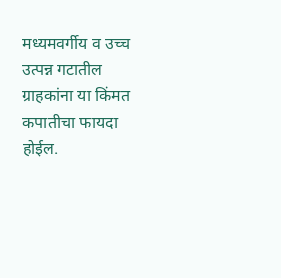मध्यमवर्गीय व उच्च उत्पन्न गटातील ग्राहकांना या किंमत कपातीचा फायदा होईल.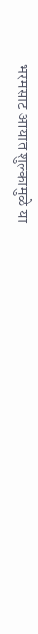भरमसाट आयात शुल्कामुळे या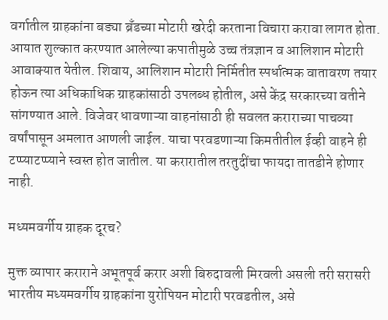वर्गातील ग्राहकांना बड्या ब्रँडच्या मोटारी खरेदी करताना विचारा करावा लागत होता. आयात शुल्कात करण्यात आलेल्या कपातीमुळे उच्च तंत्रज्ञान व आलिशान मोटारी आवाक्यात येतील. शिवाय, आलिशान मोटारी निर्मितीत स्पर्धात्मक वातावरण तयार होऊन त्या अधिकाधिक ग्राहकांसाठी उपलब्ध होतील, असे केंद्र सरकारच्या वतीने सांगण्यात आले. विजेवर धावणाऱ्या वाहनांसाठी ही सवलत कराराच्या पाचव्या वर्षांपासून अमलात आणली जाईल. याचा परवडणाऱ्या किमतीतील ईव्ही वाहने ही टप्प्याटप्प्याने स्वस्त होत जातील. या करारातील तरतुदींचा फायदा तातडीने होणार नाही.

मध्यमवर्गीय ग्राहक दूरच?

मुक्त व्यापार कराराने अभूतपूर्व करार अशी बिरुदावली मिरवली असली तरी सरासरी भारतीय मध्यमवर्गीय ग्राहकांना युरोपियन मोटारी परवडतील, असे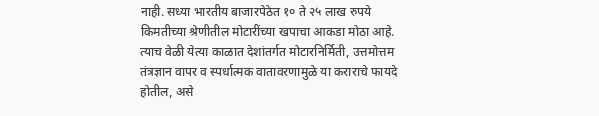नाही. सध्या भारतीय बाजारपेठेत १० ते २५ लाख रुपये किमतीच्या श्रेणीतील मोटारींच्या खपाचा आकडा मोठा आहे. त्याच वेळी येत्या काळात देशांतर्गत मोटारनिर्मिती, उत्तमोत्तम तंत्रज्ञान वापर व स्पर्धात्मक वातावरणामुळे या कराराचे फायदे होतील, असे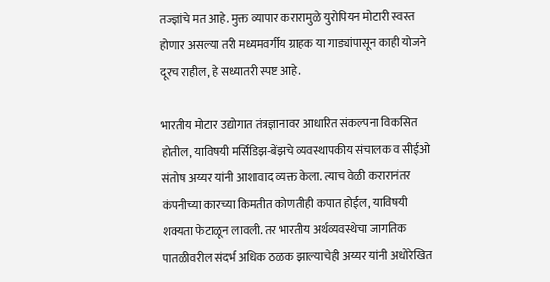तज्ज्ञांचे मत आहे. मुक्त व्यापार करारामुळे युरोपियन मोटारी स्वस्त होणार असल्या तरी मध्यमवर्गीय ग्राहक या गाड्यांपासून काही योजने दूरच राहील, हे सध्यातरी स्पष्ट आहे.

भारतीय मोटार उद्योगात तंत्रज्ञानावर आधारित संकल्पना विकसित होतील, याविषयी मर्सिडिझ-बेंझचे व्यवस्थापकीय संचालक व सीईओ संतोष अय्यर यांनी आशावाद व्यक्त केला. त्याच वेळी करारानंतर कंपनीच्या कारच्या किमतीत कोणतीही कपात होईल, याविषयी शक्यता फेटाळून लावली. तर भारतीय अर्थव्यवस्थेचा जागतिक पातळीवरील संदर्भ अधिक ठळक झाल्याचेही अय्यर यांनी अधोरेखित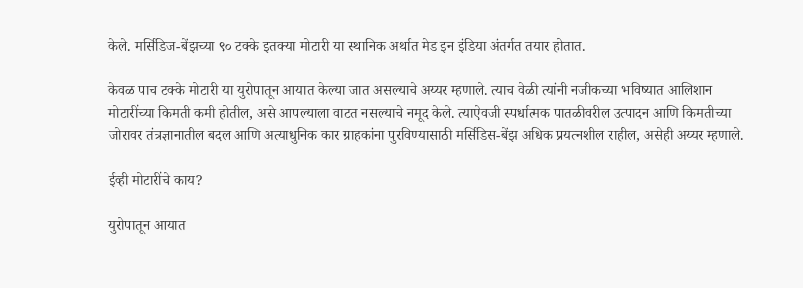केले. मर्सिडिज-बेंझच्या ९० टक्के इतक्या मोटारी या स्थानिक अर्थात मेड इन इंडिया अंतर्गत तयार होतात.

केवळ पाच टक्के मोटारी या युरोपातून आयात केल्या जात असल्याचे अय्यर म्हणाले. त्याच वेळी त्यांनी नजीकच्या भविष्यात आलिशान मोटारींच्या किमती कमी होतील, असे आपल्याला वाटत नसल्याचे नमूद केले. त्याऐवजी स्पर्धात्मक पातळीवरील उत्पादन आणि किमतीच्या जोरावर तंत्रज्ञानातील बदल आणि अत्याधुनिक कार ग्राहकांना पुरविण्यासाठी मर्सिडिस-बेंझ अधिक प्रयत्नशील राहील, असेही अय्यर म्हणाले.

ईव्ही मोटारींचे काय?

युरोपातून आयात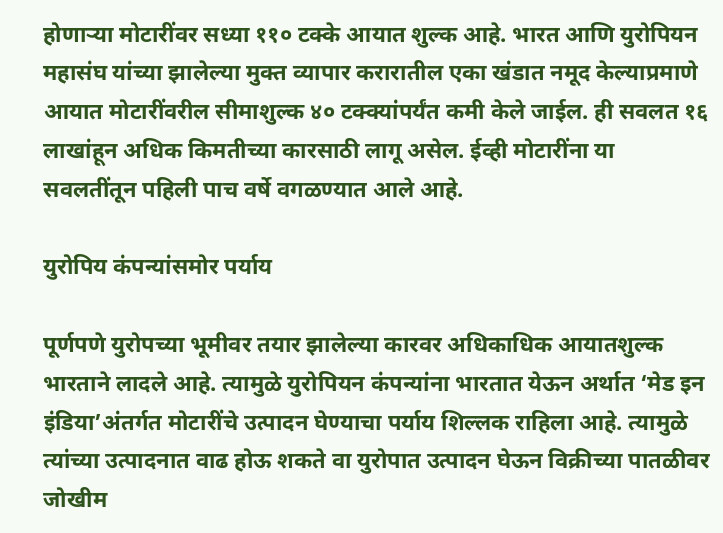होणाऱ्या मोटारींवर सध्या ११० टक्के आयात शुल्क आहे. भारत आणि युरोपियन महासंघ यांच्या झालेल्या मुक्त व्यापार करारातील एका खंडात नमूद केल्याप्रमाणे आयात मोटारींवरील सीमाशुल्क ४० टक्क्यांपर्यंत कमी केले जाईल. ही सवलत १६ लाखांहून अधिक किमतीच्या कारसाठी लागू असेल. ईव्ही मोटारींना या सवलतींतून पहिली पाच वर्षे वगळण्यात आले आहे.

युरोपिय कंपन्यांसमोर पर्याय

पूर्णपणे युरोपच्या भूमीवर तयार झालेल्या कारवर अधिकाधिक आयातशुल्क भारताने लादले आहे. त्यामुळे युरोपियन कंपन्यांना भारतात येऊन अर्थात ‘मेड इन इंडिया’अंतर्गत मोटारींचे उत्पादन घेण्याचा पर्याय शिल्लक राहिला आहे. त्यामुळे त्यांच्या उत्पादनात वाढ होऊ शकते वा युरोपात उत्पादन घेऊन विक्रीच्या पातळीवर जोखीम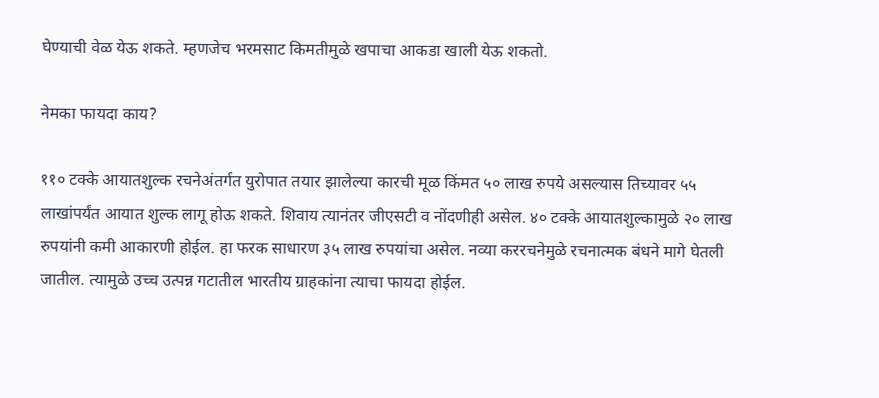घेण्याची वेळ येऊ शकते. म्हणजेच भरमसाट किमतीमुळे खपाचा आकडा खाली येऊ शकतो.

नेमका फायदा काय?

११० टक्के आयातशुल्क रचनेअंतर्गत युरोपात तयार झालेल्या कारची मूळ किंमत ५० लाख रुपये असल्यास तिच्यावर ५५ लाखांपर्यंत आयात शुल्क लागू होऊ शकते. शिवाय त्यानंतर जीएसटी व नोंदणीही असेल. ४० टक्के आयातशुल्कामुळे २० लाख रुपयांनी कमी आकारणी होईल. हा फरक साधारण ३५ लाख रुपयांचा असेल. नव्या कररचनेमुळे रचनात्मक बंधने मागे घेतली जातील. त्यामुळे उच्च उत्पन्न गटातील भारतीय ग्राहकांना त्याचा फायदा होईल.